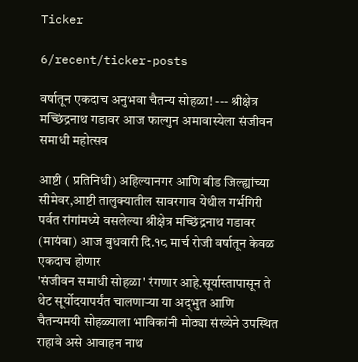Ticker

6/recent/ticker-posts

वर्षातून एकदाच अनुभवा चैतन्य सोहळा! --- श्रीक्षेत्र मच्छिंद्रनाथ गडावर आज फाल्गुन अमावास्येला संजीवन समाधी महोत्सव

आष्टी ( प्रतिनिधी) अहिल्यानगर आणि बीड जिल्ह्यांच्या सीमेवर,आष्टी तालुक्यातील सावरगाव येथील गर्भगिरी पर्वत रांगांमध्ये वसलेल्या श्रीक्षेत्र मच्छिंद्रनाथ गडावर (मायंबा) आज बुधवारी दि.१८ मार्च रोजी वर्षातून केवळ एकदाच होणार
'संजीवन समाधी सोहळा' रंगणार आहे.सूर्यास्तापासून ते थेट सूर्योदयापर्यंत चालणाऱ्या या अद्‌भुत आणि चैतन्यमयी सोहळ्याला भाविकांनी मोठ्या संख्येने उपस्थित राहावे असे आवाहन नाथ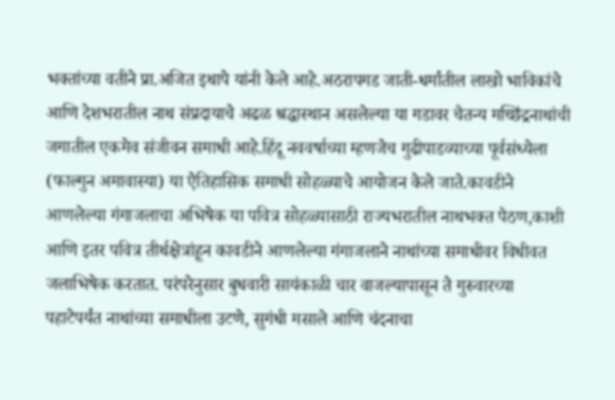भक्तांच्या वतीने प्रा.अजित इथापे यांनी केले आहे.अठरापगड जाती-धर्मांतील लाखो भाविकांचे आणि देशभरातील नाथ संप्रदायाचे अढळ श्रद्धास्थान असलेल्या या गडावर चैतन्य मच्छिंद्रनाथांची जगातील एकमेव संजीवन समाधी आहे.हिंदू नववर्षाच्या म्हणजेच गुढीपाडव्याच्या पूर्वसंध्येला (फाल्गुन अमावास्या) या ऐतिहासिक समाधी सोहळ्याचे आयोजन केले जाते.कावडीने आणलेल्या गंगाजलाचा अभिषेक या पवित्र सोहळ्यासाठी राज्यभरातील नाथभक्त पैठण,काशी आणि इतर पवित्र तीर्थक्षेत्रांहून कावडीने आणलेल्या गंगाजलाने नाथांच्या समाधीवर विधीवत जलाभिषेक करतात. परंपरेनुसार बुधवारी सायंकाळी चार वाजल्यापासून ते गुरुवारच्या पहाटेपर्यंत नाथांच्या समाधीला उटणे, सुगंधी मसाले आणि चंदनाचा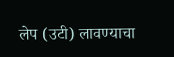लेप (उटी) लावण्याचा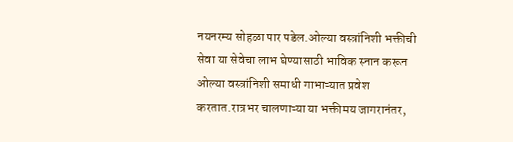नयनरम्य सोहळा पार पडेल.ओल्या वस्त्रांनिशी भक्तीची सेवा या सेवेचा लाभ घेण्यासाठी भाविक स्नान करून ओल्या वस्त्रांनिशी समाधी गाभाऱ्यात प्रवेश करतात.रात्रभर चालणाऱ्या या भक्तीमय जागरानंतर,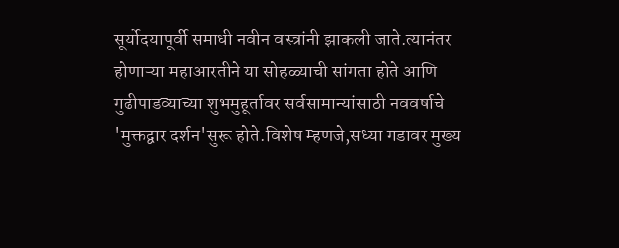सूर्योदयापूर्वी समाधी नवीन वस्त्रांनी झाकली जाते.त्यानंतर होणाऱ्या महाआरतीने या सोहळ्याची सांगता होते आणि गुढीपाडव्याच्या शुभमुहूर्तावर सर्वसामान्यांसाठी नववर्षाचे 'मुक्तद्वार दर्शन'सुरू होते.विशेष म्हणजे,सध्या गडावर मुख्य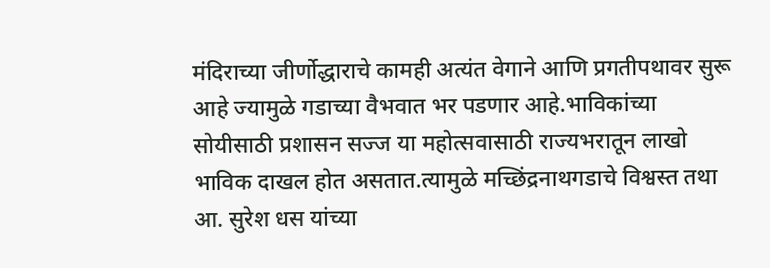मंदिराच्या जीर्णोद्धाराचे कामही अत्यंत वेगाने आणि प्रगतीपथावर सुरू आहे ज्यामुळे गडाच्या वैभवात भर पडणार आहे.भाविकांच्या सोयीसाठी प्रशासन सज्ज या महोत्सवासाठी राज्यभरातून लाखो भाविक दाखल होत असतात.त्यामुळे मच्छिंद्रनाथगडाचे विश्वस्त तथा आ. सुरेश धस यांच्या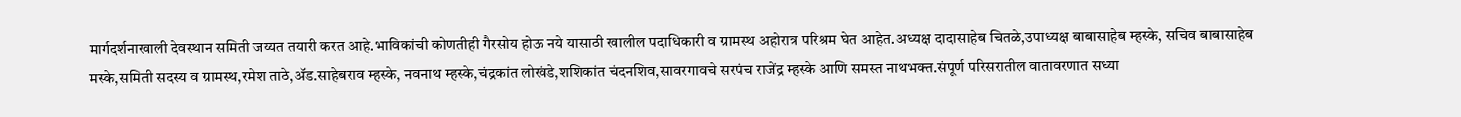मार्गदर्शनाखाली देवस्थान समिती जय्यत तयारी करत आहे.भाविकांची कोणतीही गैरसोय होऊ नये यासाठी खालील पदाधिकारी व ग्रामस्थ अहोरात्र परिश्रम घेत आहेत.अध्यक्ष दादासाहेब चितळे,उपाध्यक्ष बाबासाहेब म्हस्के, सचिव बाबासाहेब मस्के,समिती सदस्य व ग्रामस्थ,रमेश ताठे,ॲड.साहेबराव म्हस्के, नवनाथ म्हस्के,चंद्रकांत लोखंडे,शशिकांत चंदनशिव,सावरगावचे सरपंच राजेंद्र म्हस्के आणि समस्त नाथभक्त.संपूर्ण परिसरातील वातावरणात सध्या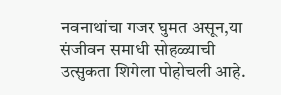नवनाथांचा गजर घुमत असून,या संजीवन समाधी सोहळ्याची उत्सुकता शिगेला पोहोचली आहे.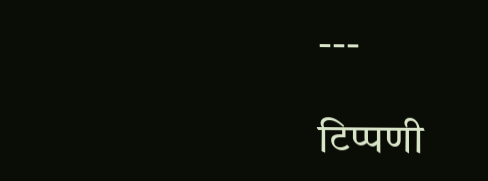---

टिप्पणी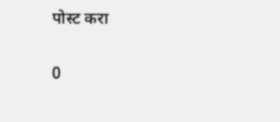पोस्ट करा

0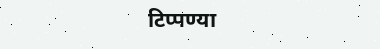टिप्पण्या